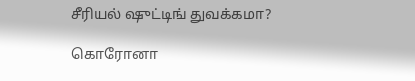சீரியல் ஷுட்டிங் துவக்கமா?

கொரோனா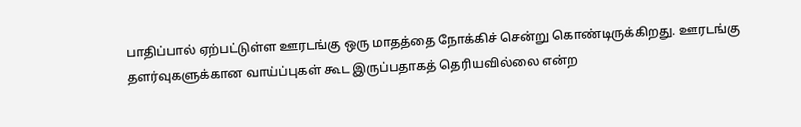பாதிப்பால் ஏற்பட்டுள்ள ஊரடங்கு ஒரு மாதத்தை நோக்கிச் சென்று கொண்டிருக்கிறது. ஊரடங்கு தளர்வுகளுக்கான வாய்ப்புகள் கூட இருப்பதாகத் தெரியவில்லை என்ற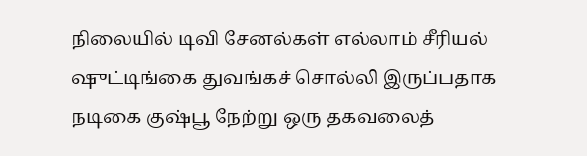நிலையில் டிவி சேனல்கள் எல்லாம் சீரியல் ஷுட்டிங்கை துவங்கச் சொல்லி இருப்பதாக நடிகை குஷ்பூ நேற்று ஒரு தகவலைத்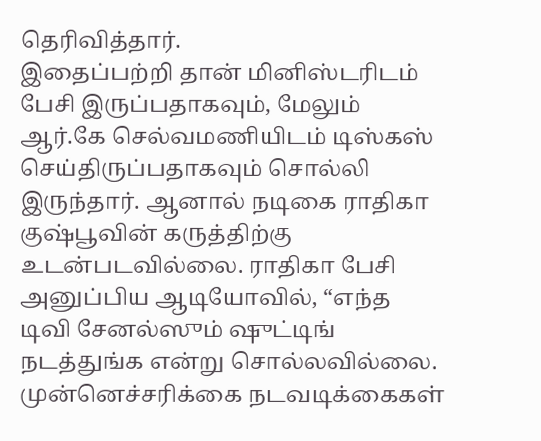தெரிவித்தார்.
இதைப்பற்றி தான் மினிஸ்டரிடம் பேசி இருப்பதாகவும், மேலும் ஆர்.கே செல்வமணியிடம் டிஸ்கஸ் செய்திருப்பதாகவும் சொல்லி இருந்தார். ஆனால் நடிகை ராதிகா குஷ்பூவின் கருத்திற்கு உடன்படவில்லை. ராதிகா பேசி அனுப்பிய ஆடியோவில், “எந்த டிவி சேனல்ஸும் ஷுட்டிங் நடத்துங்க என்று சொல்லவில்லை. முன்னெச்சரிக்கை நடவடிக்கைகள்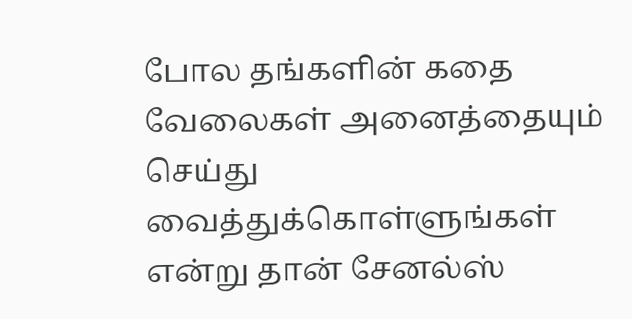போல தங்களின் கதை வேலைகள் அனைத்தையும் செய்து வைத்துக்கொள்ளுங்கள் என்று தான் சேனல்ஸ்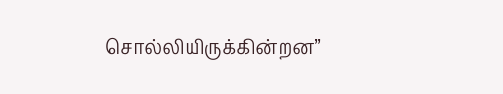சொல்லியிருக்கின்றன”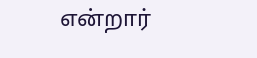என்றார்